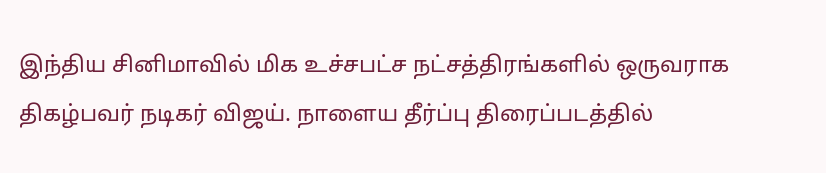இந்திய சினிமாவில் மிக உச்சபட்ச நட்சத்திரங்களில் ஒருவராக திகழ்பவர் நடிகர் விஜய். நாளைய தீர்ப்பு திரைப்படத்தில்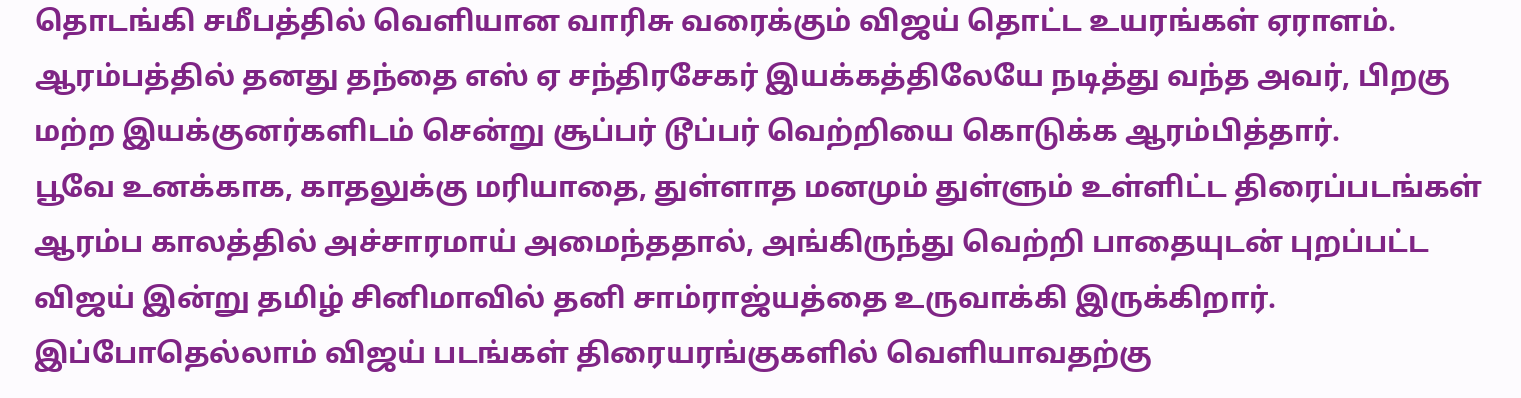தொடங்கி சமீபத்தில் வெளியான வாரிசு வரைக்கும் விஜய் தொட்ட உயரங்கள் ஏராளம். ஆரம்பத்தில் தனது தந்தை எஸ் ஏ சந்திரசேகர் இயக்கத்திலேயே நடித்து வந்த அவர், பிறகு மற்ற இயக்குனர்களிடம் சென்று சூப்பர் டூப்பர் வெற்றியை கொடுக்க ஆரம்பித்தார்.
பூவே உனக்காக, காதலுக்கு மரியாதை, துள்ளாத மனமும் துள்ளும் உள்ளிட்ட திரைப்படங்கள் ஆரம்ப காலத்தில் அச்சாரமாய் அமைந்ததால், அங்கிருந்து வெற்றி பாதையுடன் புறப்பட்ட விஜய் இன்று தமிழ் சினிமாவில் தனி சாம்ராஜ்யத்தை உருவாக்கி இருக்கிறார். இப்போதெல்லாம் விஜய் படங்கள் திரையரங்குகளில் வெளியாவதற்கு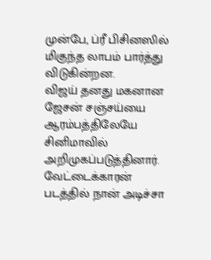முன்பே, ப்ரீ பிசினஸில் மிகுந்த லாபம் பார்த்து விடுகின்றன.
விஜய் தனது மகனான ஜேசன் சஞ்சய்யை ஆரம்பத்திலேயே சினிமாவில் அறிமுகப்படுத்தினார். வேட்டைக்காரன் படத்தில் நான் அடிச்சா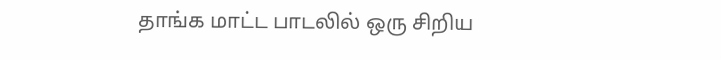தாங்க மாட்ட பாடலில் ஒரு சிறிய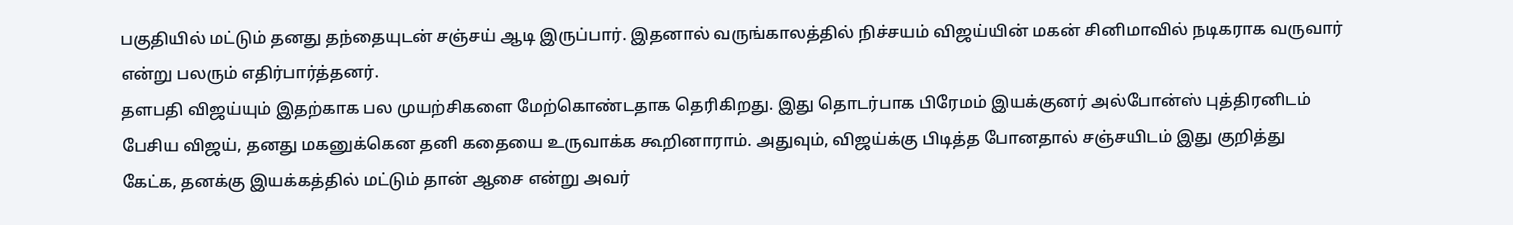பகுதியில் மட்டும் தனது தந்தையுடன் சஞ்சய் ஆடி இருப்பார். இதனால் வருங்காலத்தில் நிச்சயம் விஜய்யின் மகன் சினிமாவில் நடிகராக வருவார் என்று பலரும் எதிர்பார்த்தனர்.
தளபதி விஜய்யும் இதற்காக பல முயற்சிகளை மேற்கொண்டதாக தெரிகிறது. இது தொடர்பாக பிரேமம் இயக்குனர் அல்போன்ஸ் புத்திரனிடம் பேசிய விஜய், தனது மகனுக்கென தனி கதையை உருவாக்க கூறினாராம். அதுவும், விஜய்க்கு பிடித்த போனதால் சஞ்சயிடம் இது குறித்து கேட்க, தனக்கு இயக்கத்தில் மட்டும் தான் ஆசை என்று அவர்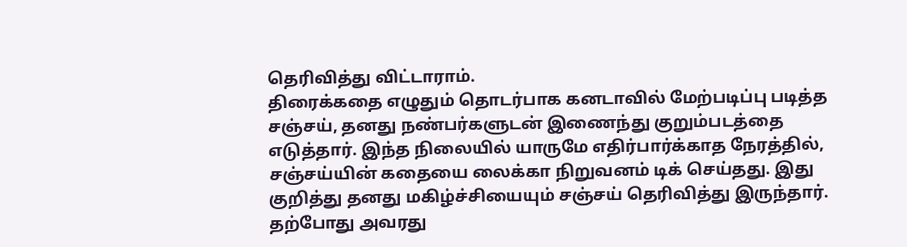தெரிவித்து விட்டாராம்.
திரைக்கதை எழுதும் தொடர்பாக கனடாவில் மேற்படிப்பு படித்த சஞ்சய், தனது நண்பர்களுடன் இணைந்து குறும்படத்தை எடுத்தார். இந்த நிலையில் யாருமே எதிர்பார்க்காத நேரத்தில், சஞ்சய்யின் கதையை லைக்கா நிறுவனம் டிக் செய்தது. இது குறித்து தனது மகிழ்ச்சியையும் சஞ்சய் தெரிவித்து இருந்தார்.
தற்போது அவரது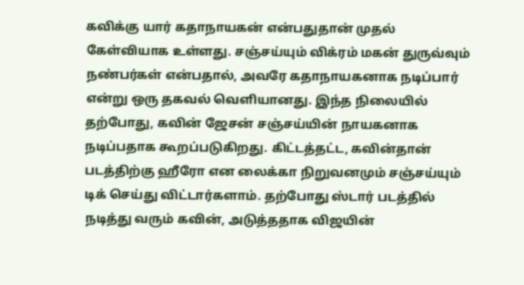கவிக்கு யார் கதாநாயகன் என்பதுதான் முதல் கேள்வியாக உள்ளது. சஞ்சய்யும் விக்ரம் மகன் துருவ்வும் நண்பர்கள் என்பதால், அவரே கதாநாயகனாக நடிப்பார் என்று ஒரு தகவல் வெளியானது. இந்த நிலையில் தற்போது, கவின் ஜேசன் சஞ்சய்யின் நாயகனாக நடிப்பதாக கூறப்படுகிறது. கிட்டத்தட்ட, கவின்தான் படத்திற்கு ஹீரோ என லைக்கா நிறுவனமும் சஞ்சய்யும் டிக் செய்து விட்டார்களாம். தற்போது ஸ்டார் படத்தில் நடித்து வரும் கவின், அடுத்ததாக விஜயின்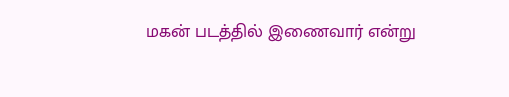மகன் படத்தில் இணைவார் என்று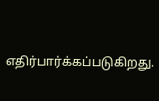எதிர்பார்க்கப்படுகிறது.